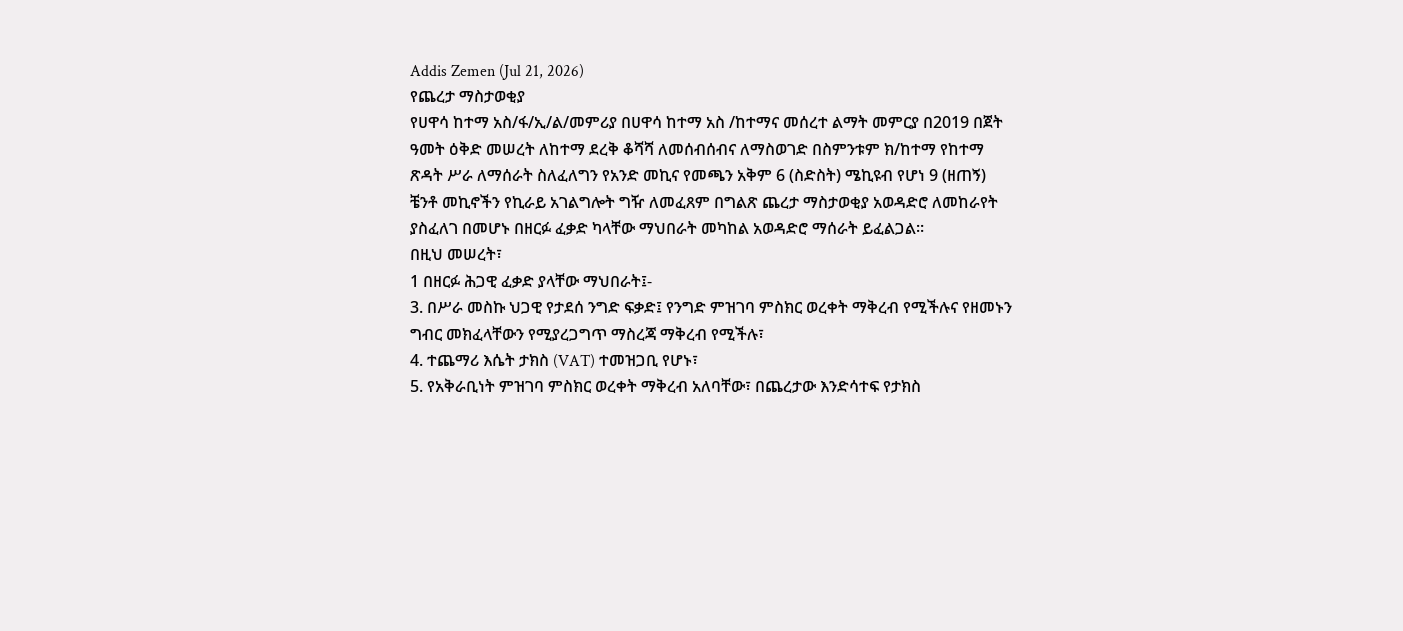Addis Zemen (Jul 21, 2026)
የጨረታ ማስታወቂያ
የሀዋሳ ከተማ አስ/ፋ/ኢ/ል/መምሪያ በሀዋሳ ከተማ አስ /ከተማና መሰረተ ልማት መምርያ በ2019 በጀት ዓመት ዕቅድ መሠረት ለከተማ ደረቅ ቆሻሻ ለመሰብሰብና ለማስወገድ በስምንቱም ክ/ከተማ የከተማ ጽዳት ሥራ ለማሰራት ስለፈለግን የአንድ መኪና የመጫን አቅም 6 (ስድስት) ሜኪዩብ የሆነ 9 (ዘጠኝ) ቼንቶ መኪኖችን የኪራይ አገልግሎት ግዥ ለመፈጸም በግልጽ ጨረታ ማስታወቂያ አወዳድሮ ለመከራየት ያስፈለገ በመሆኑ በዘርፉ ፈቃድ ካላቸው ማህበራት መካከል አወዳድሮ ማሰራት ይፈልጋል።
በዚህ መሠረት፣
1 በዘርፉ ሕጋዊ ፈቃድ ያላቸው ማህበራት፤-
3. በሥራ መስኩ ህጋዊ የታደሰ ንግድ ፍቃድ፤ የንግድ ምዝገባ ምስክር ወረቀት ማቅረብ የሚችሉና የዘመኑን ግብር መክፈላቸውን የሚያረጋግጥ ማስረጃ ማቅረብ የሚችሉ፣
4. ተጨማሪ እሴት ታክስ (VAT) ተመዝጋቢ የሆኑ፣
5. የአቅራቢነት ምዝገባ ምስክር ወረቀት ማቅረብ አለባቸው፣ በጨረታው እንድሳተፍ የታክስ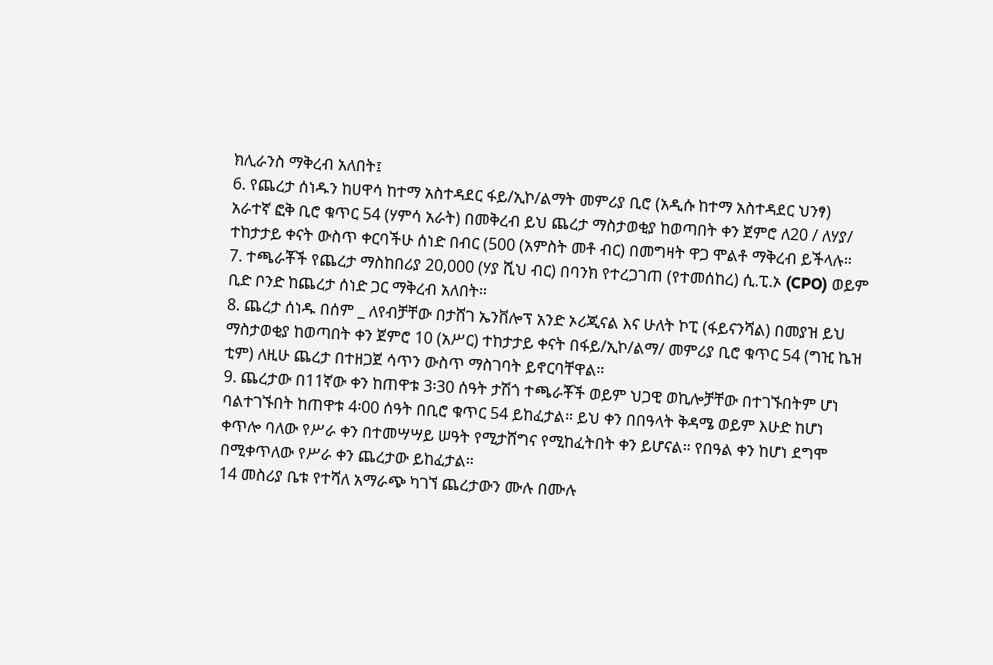ክሊራንስ ማቅረብ አለበት፤
6. የጨረታ ሰነዱን ከሀዋሳ ከተማ አስተዳደር ፋይ/ኢኮ/ልማት መምሪያ ቢሮ (አዲሱ ከተማ አስተዳደር ህንፃ) አራተኛ ፎቅ ቢሮ ቁጥር 54 (ሃምሳ አራት) በመቅረብ ይህ ጨረታ ማስታወቂያ ከወጣበት ቀን ጀምሮ ለ20 / ለሃያ/ ተከታታይ ቀናት ውስጥ ቀርባችሁ ሰነድ በብር (500 (አምስት መቶ ብር) በመግዛት ዋጋ ሞልቶ ማቅረብ ይችላሉ።
7. ተጫራቾች የጨረታ ማስከበሪያ 20,000 (ሃያ ሺህ ብር) በባንክ የተረጋገጠ (የተመሰከረ) ሲ.ፒ.ኦ (CPO) ወይም ቢድ ቦንድ ከጨረታ ሰነድ ጋር ማቅረብ አለበት።
8. ጨረታ ሰነዱ በሰም _ ለየብቻቸው በታሸገ ኤንቨሎፕ አንድ ኦሪጂናል እና ሁለት ኮፒ (ፋይናንሻል) በመያዝ ይህ ማስታወቂያ ከወጣበት ቀን ጀምሮ 10 (አሥር) ተከታታይ ቀናት በፋይ/ኢኮ/ልማ/ መምሪያ ቢሮ ቁጥር 54 (ግዢ ኬዝ ቲም) ለዚሁ ጨረታ በተዘጋጀ ሳጥን ውስጥ ማስገባት ይኖርባቸዋል።
9. ጨረታው በ11ኛው ቀን ከጠዋቱ 3፡30 ሰዓት ታሽጎ ተጫራቾች ወይም ህጋዊ ወኪሎቻቸው በተገኙበትም ሆነ ባልተገኙበት ከጠዋቱ 4፡00 ሰዓት በቢሮ ቁጥር 54 ይከፈታል። ይህ ቀን በበዓላት ቅዳሜ ወይም እሁድ ከሆነ ቀጥሎ ባለው የሥራ ቀን በተመሣሣይ ሠዓት የሚታሸግና የሚከፈትበት ቀን ይሆናል። የበዓል ቀን ከሆነ ደግሞ በሚቀጥለው የሥራ ቀን ጨረታው ይከፈታል።
14 መስሪያ ቤቱ የተሻለ አማራጭ ካገኘ ጨረታውን ሙሉ በሙሉ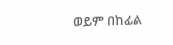ወይም በከፊል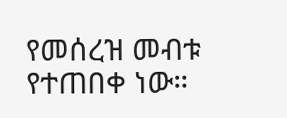የመሰረዝ መብቱ የተጠበቀ ነው።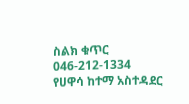ስልክ ቁጥር 046-212-1334
የሀዋሳ ከተማ አስተዳደር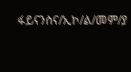ፋይናንስና/ኢኮ/ል/መም/ያ